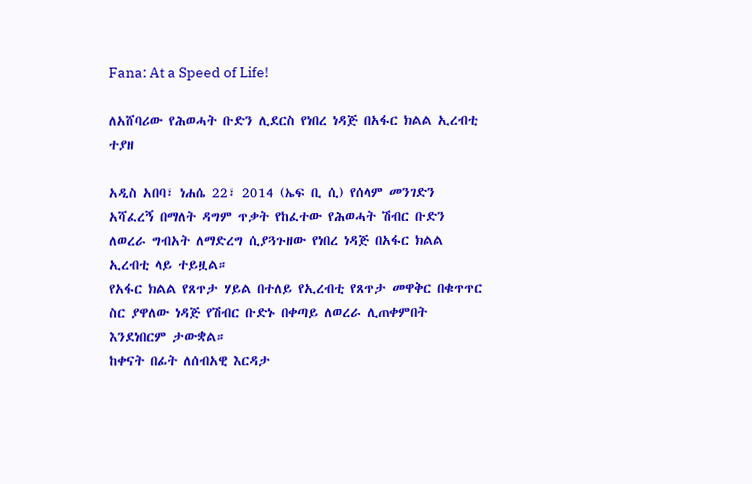Fana: At a Speed of Life!

ለአሸባሪው የሕወሓት ቡድን ሊደርስ የነበረ ነዳጅ በአፋር ክልል ኢረብቲ ተያዘ

አዲስ አበባ፣ ነሐሴ 22፣ 2014 (ኤፍ ቢ ሲ) የሰላም መንገድን አሻፈረኝ በማለት ዳግም ጥቃት የከፈተው የሕወሓት ሽብር ቡድን ለወረራ ግብአት ለማድረግ ሲያጓጉዘው የነበረ ነዳጅ በአፋር ክልል ኢረብቲ ላይ ተይዟል።
የአፋር ክልል የጸጥታ ሃይል በተለይ የኢረብቲ የጸጥታ መዋቅር በቁጥጥር ስር ያዋለው ነዳጅ የሽብር ቡድኑ በቀጣይ ለወረራ ሊጠቀምበት እንደነበርም ታውቋል።
ከቀናት በፊት ለሰብአዊ እርዳታ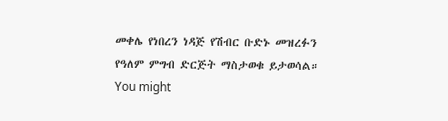መቀሌ የነበረን ነዳጅ የሽብር ቡድኑ መዝረፉን የዓለም ምግብ ድርጅት ማስታወቁ ይታወሳል።
You might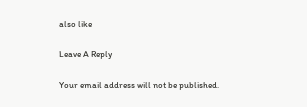also like

Leave A Reply

Your email address will not be published.